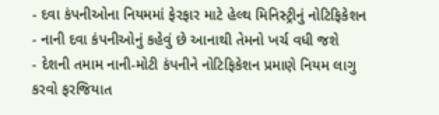- દવા કંપનીઓના નિયમમાં ફેરફાર માટે હેલ્થ મિનિસ્ટ્રીનું નોટિફિકેશન
- નાની દવા કંપનીઓનું કહેવું છે આનાથી તેમનો ખર્ચ વધી જશે
- દેશની તમામ નાની-મોટી કંપનીને નોટિફિકેશન પ્રમાણે નિયમ લાગુ કરવો ફરજિયાત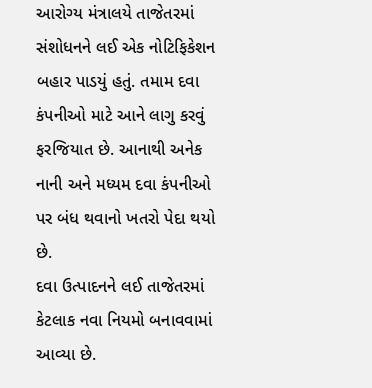આરોગ્ય મંત્રાલયે તાજેતરમાં સંશોધનને લઈ એક નોટિફિકેશન બહાર પાડયું હતું. તમામ દવા કંપનીઓ માટે આને લાગુ કરવું ફરજિયાત છે. આનાથી અનેક નાની અને મધ્યમ દવા કંપનીઓ પર બંધ થવાનો ખતરો પેદા થયો છે.
દવા ઉત્પાદનને લઈ તાજેતરમાં કેટલાક નવા નિયમો બનાવવામાં આવ્યા છે.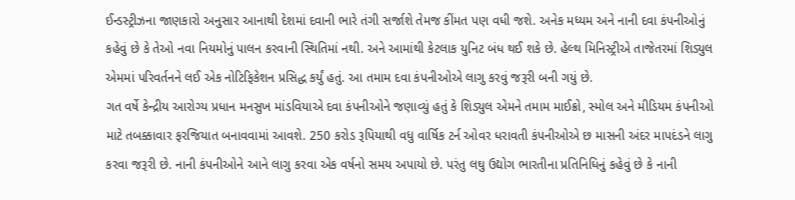ઈન્ડસ્ટ્રીઝના જાણકારો અનુસાર આનાથી દેશમાં દવાની ભારે તંગી સર્જાશે તેમજ કીંમત પણ વધી જશે. અનેક મધ્યમ અને નાની દવા કંપનીઓનું કહેવું છે કે તેઓ નવા નિયમોનું પાલન કરવાની સ્થિતિમાં નથી. અને આમાંથી કેટલાક યુનિટ બંધ થઈ શકે છે. હેલ્થ મિનિસ્ટ્રીએ તાજેતરમાં શિડ્યુલ એમમાં પરિવર્તનને લઈ એક નોટિફિકેશન પ્રસિદ્ધ કર્યું હતું. આ તમામ દવા કંપનીઓએ લાગુ કરવું જરૂરી બની ગયું છે.
ગત વર્ષે કેન્દ્રીય આરોગ્ય પ્રધાન મનસુખ માંડવિયાએ દવા કંપનીઓને જણાવ્યું હતું કે શિડ્યુલ એમને તમામ માઈક્રો, સ્મોલ અને મીડિયમ કંપનીઓ માટે તબક્કાવાર ફરજિયાત બનાવવામાં આવશે. 250 કરોડ રૂપિયાથી વધુ વાર્ષિક ટર્ન ઓવર ધરાવતી કંપનીઓએ છ માસની અંદર માપદંડને લાગુ કરવા જરૂરી છે. નાની કંપનીઓને આને લાગુ કરવા એક વર્ષનો સમય અપાયો છે. પરંતુ લઘુ ઉદ્યોગ ભારતીના પ્રતિનિધિનું કહેવું છે કે નાની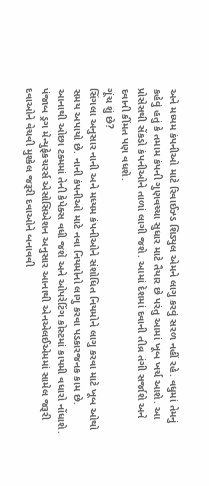અને મધ્યમ કંપનીઓ માટે રિવાઈઝ્ડ શિડ્યુલ એમને લાગુ કરવું સરળ નહીં રહે. વધુમાં તેમનું કહેવું હતું કે તમામ કંપની ગુણવચ્ચા સુધાર માટે તૈયાર છે પરંતુ આમાં ખૂબ ખર્ચ આશે. આ પ્રોસેસથી સેંકડો કંપનીઓને તાળાં લાગી જશે. આમાં દેશમાં દવાની તીવ્ર તંગી સર્જાશે અને દવાની કીંમત પણ વધશે.
ગૂંચ શું છે?
સિંગલા અનુસાર નાની અને મધ્યમ કંપનીઓને સંશોધિત નિયમોને લાગુ કરવા માટે ખૂબ ઓથો સમય અપાયો છે. નાની કંપનીઓ માટે નવા નિયમોનો લાગુ કરવા પડકારજનક કામ છે. આનાથી ઓછા ટક્મમાં તેની કેપેક્સ વધી જશે અને ઓપરેટિંગ કોસ્ટમાં કાયમી વધારો નોંધાશે. પંજાબ ડ્રગ મેન્યુફેકચરર્સ એસોસિએશન અનુસાર આનાથી એનએલઈએમમાં સામેલ જરૂરી દવાઓને વેચવી મુશ્કેલ જરૂરી દવાઓને બનાવવી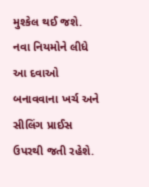મુશ્કેલ થઈ જશે. નવા નિયમોને લીધે આ દવાઓ બનાવવાના ખર્ચ અને સીલિંગ પ્રાઈસ ઉપરથી જતી રહેશે.